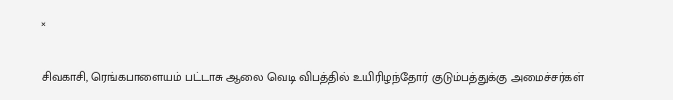×

சிவகாசி, ரெங்கபாளையம் பட்டாசு ஆலை வெடி விபத்தில் உயிரிழந்தோர் குடும்பத்துக்கு அமைச்சர்கள்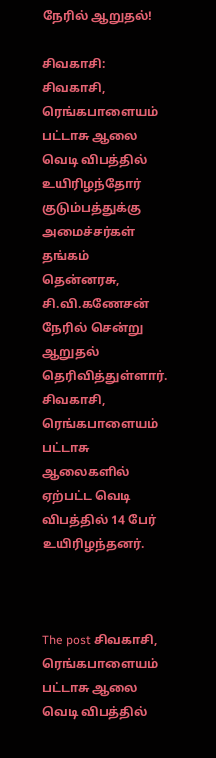நேரில் ஆறுதல்!

சிவகாசி: சிவகாசி, ரெங்கபாளையம் பட்டாசு ஆலை வெடி விபத்தில் உயிரிழந்தோர் குடும்பத்துக்கு அமைச்சர்கள் தங்கம் தென்னரசு, சி.வி.கணேசன் நேரில் சென்று ஆறுதல் தெரிவித்துள்ளார். சிவகாசி, ரெங்கபாளையம் பட்டாசு ஆலைகளில் ஏற்பட்ட வெடி விபத்தில் 14 பேர் உயிரிழந்தனர்.



The post சிவகாசி, ரெங்கபாளையம் பட்டாசு ஆலை வெடி விபத்தில்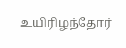உயிரிழந்தோர்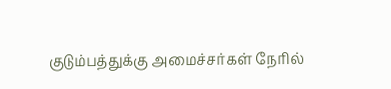குடும்பத்துக்கு அமைச்சர்கள் நேரில்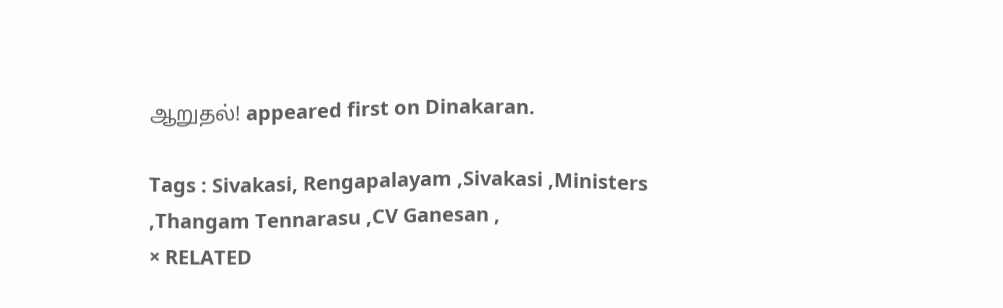ஆறுதல்! appeared first on Dinakaran.

Tags : Sivakasi, Rengapalayam ,Sivakasi ,Ministers ,Thangam Tennarasu ,CV Ganesan ,
× RELATED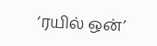‘ரயில் ஒன்’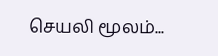செயலி மூலம்...